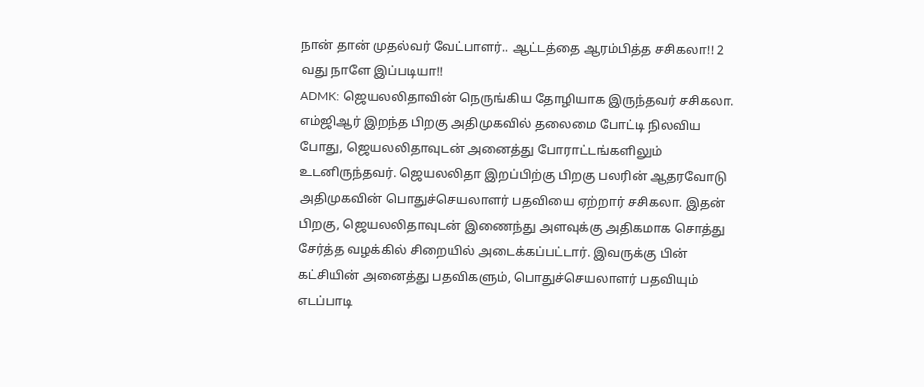நான் தான் முதல்வர் வேட்பாளர்.. ஆட்டத்தை ஆரம்பித்த சசிகலா!! 2 வது நாளே இப்படியா!!
ADMK: ஜெயலலிதாவின் நெருங்கிய தோழியாக இருந்தவர் சசிகலா. எம்ஜிஆர் இறந்த பிறகு அதிமுகவில் தலைமை போட்டி நிலவிய போது, ஜெயலலிதாவுடன் அனைத்து போராட்டங்களிலும் உடனிருந்தவர். ஜெயலலிதா இறப்பிற்கு பிறகு பலரின் ஆதரவோடு அதிமுகவின் பொதுச்செயலாளர் பதவியை ஏற்றார் சசிகலா. இதன் பிறகு, ஜெயலலிதாவுடன் இணைந்து அளவுக்கு அதிகமாக சொத்து சேர்த்த வழக்கில் சிறையில் அடைக்கப்பட்டார். இவருக்கு பின் கட்சியின் அனைத்து பதவிகளும், பொதுச்செயலாளர் பதவியும் எடப்பாடி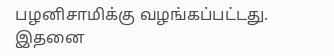பழனிசாமிக்கு வழங்கப்பட்டது. இதனை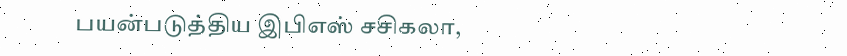பயன்படுத்திய இபிஎஸ் சசிகலா,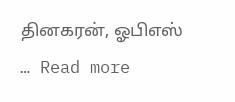தினகரன், ஓபிஎஸ் … Read more